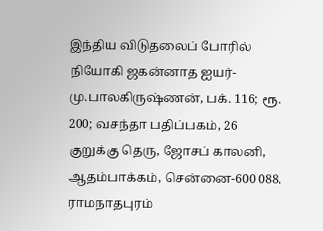இந்திய விடுதலைப் போரில் நியோகி ஜகன்னாத ஐயர்-மு.பாலகிருஷ்ணன், பக். 116; ரூ. 200; வசந்தா பதிப்பகம், 26 குறுக்கு தெரு, ஜோசப் காலனி, ஆதம்பாக்கம், சென்னை-600 088.
ராமநாதபுரம்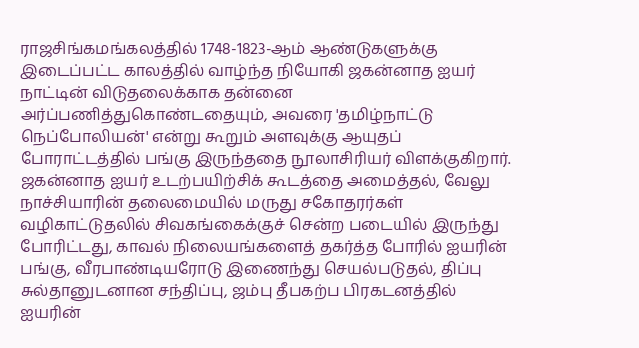ராஜசிங்கமங்கலத்தில் 1748-1823-ஆம் ஆண்டுகளுக்கு இடைப்பட்ட காலத்தில் வாழ்ந்த நியோகி ஜகன்னாத ஐயர் நாட்டின் விடுதலைக்காக தன்னை அர்ப்பணித்துகொண்டதையும், அவரை 'தமிழ்நாட்டு நெப்போலியன்' என்று கூறும் அளவுக்கு ஆயுதப் போராட்டத்தில் பங்கு இருந்ததை நூலாசிரியர் விளக்குகிறார்.
ஜகன்னாத ஐயர் உடற்பயிற்சிக் கூடத்தை அமைத்தல், வேலு நாச்சியாரின் தலைமையில் மருது சகோதரர்கள் வழிகாட்டுதலில் சிவகங்கைக்குச் சென்ற படையில் இருந்து போரிட்டது, காவல் நிலையங்களைத் தகர்த்த போரில் ஐயரின் பங்கு, வீரபாண்டியரோடு இணைந்து செயல்படுதல், திப்பு சுல்தானுடனான சந்திப்பு, ஜம்பு தீபகற்ப பிரகடனத்தில் ஐயரின்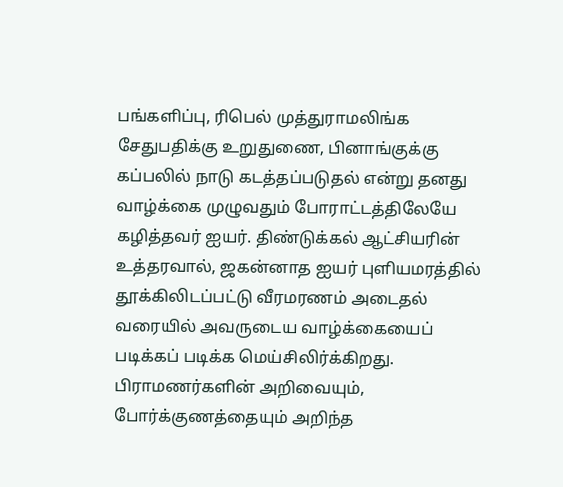பங்களிப்பு, ரிபெல் முத்துராமலிங்க சேதுபதிக்கு உறுதுணை, பினாங்குக்கு கப்பலில் நாடு கடத்தப்படுதல் என்று தனது வாழ்க்கை முழுவதும் போராட்டத்திலேயே கழித்தவர் ஐயர். திண்டுக்கல் ஆட்சியரின் உத்தரவால், ஜகன்னாத ஐயர் புளியமரத்தில் தூக்கிலிடப்பட்டு வீரமரணம் அடைதல் வரையில் அவருடைய வாழ்க்கையைப் படிக்கப் படிக்க மெய்சிலிர்க்கிறது.
பிராமணர்களின் அறிவையும், போர்க்குணத்தையும் அறிந்த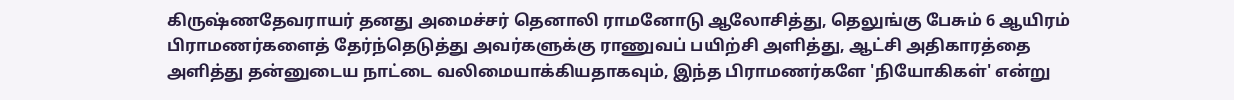கிருஷ்ணதேவராயர் தனது அமைச்சர் தெனாலி ராமனோடு ஆலோசித்து, தெலுங்கு பேசும் 6 ஆயிரம் பிராமணர்களைத் தேர்ந்தெடுத்து அவர்களுக்கு ராணுவப் பயிற்சி அளித்து, ஆட்சி அதிகாரத்தை அளித்து தன்னுடைய நாட்டை வலிமையாக்கியதாகவும், இந்த பிராமணர்களே 'நியோகிகள்' என்று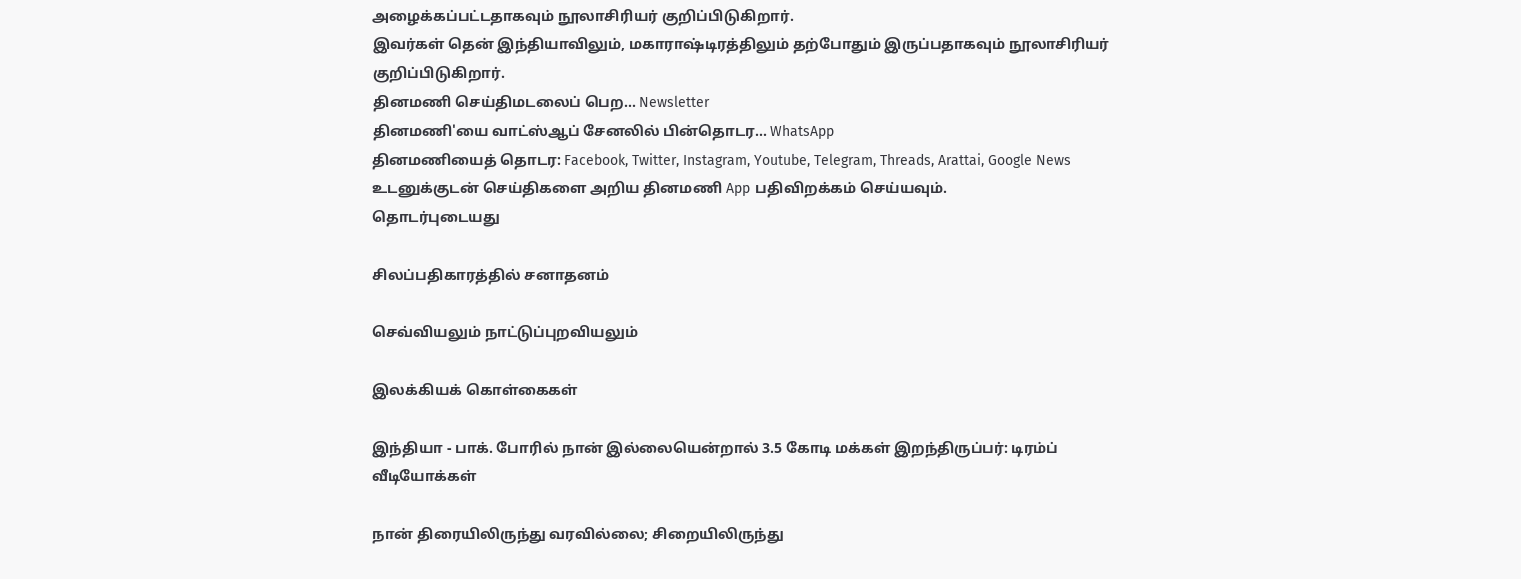அழைக்கப்பட்டதாகவும் நூலாசிரியர் குறிப்பிடுகிறார்.
இவர்கள் தென் இந்தியாவிலும், மகாராஷ்டிரத்திலும் தற்போதும் இருப்பதாகவும் நூலாசிரியர் குறிப்பிடுகிறார்.
தினமணி செய்திமடலைப் பெற... Newsletter
தினமணி'யை வாட்ஸ்ஆப் சேனலில் பின்தொடர... WhatsApp
தினமணியைத் தொடர: Facebook, Twitter, Instagram, Youtube, Telegram, Threads, Arattai, Google News
உடனுக்குடன் செய்திகளை அறிய தினமணி App பதிவிறக்கம் செய்யவும்.
தொடர்புடையது

சிலப்பதிகாரத்தில் சனாதனம்

செவ்வியலும் நாட்டுப்புறவியலும்

இலக்கியக் கொள்கைகள்

இந்தியா - பாக். போரில் நான் இல்லையென்றால் 3.5 கோடி மக்கள் இறந்திருப்பர்: டிரம்ப்
வீடியோக்கள்

நான் திரையிலிருந்து வரவில்லை; சிறையிலிருந்து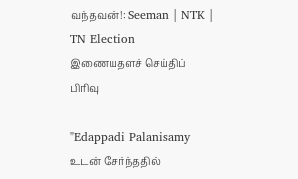வந்தவன்!: Seeman | NTK | TN Election
இணையதளச் செய்திப் பிரிவு

"Edappadi Palanisamy உடன் சேர்ந்ததில்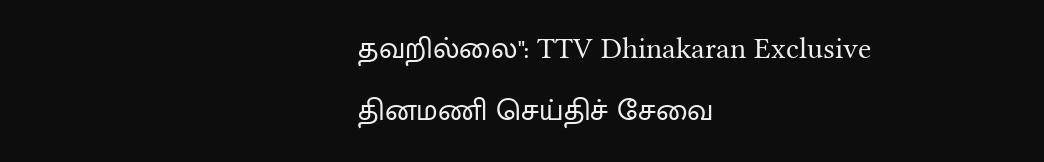தவறில்லை": TTV Dhinakaran Exclusive
தினமணி செய்திச் சேவை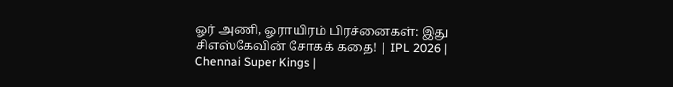ஓர் அணி, ஓராயிரம் பிரச்னைகள்: இது சிஎஸ்கேவின் சோகக் கதை! | IPL 2026 | Chennai Super Kings |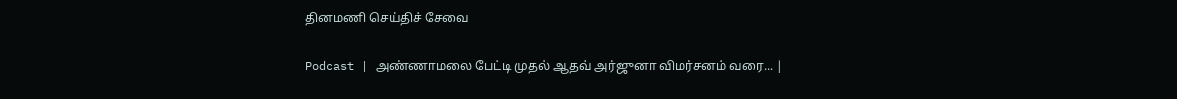தினமணி செய்திச் சேவை

Podcast | அண்ணாமலை பேட்டி முதல் ஆதவ் அர்ஜுனா விமர்சனம் வரை... |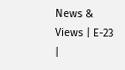News & Views | E-23 |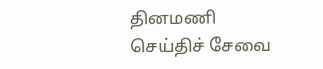தினமணி செய்திச் சேவை